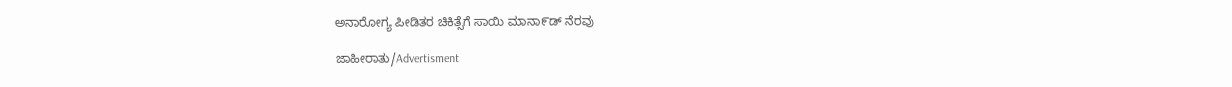ಅನಾರೋಗ್ಯ ಪೀಡಿತರ ಚಿಕಿತ್ಸೆಗೆ ಸಾಯಿ ಮಾನಾ೯ಡ್ ನೆರವು

ಜಾಹೀರಾತು/Advertisment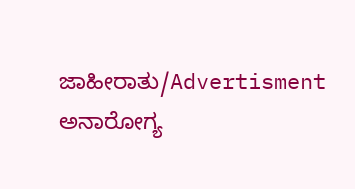ಜಾಹೀರಾತು/Advertisment
ಅನಾರೋಗ್ಯ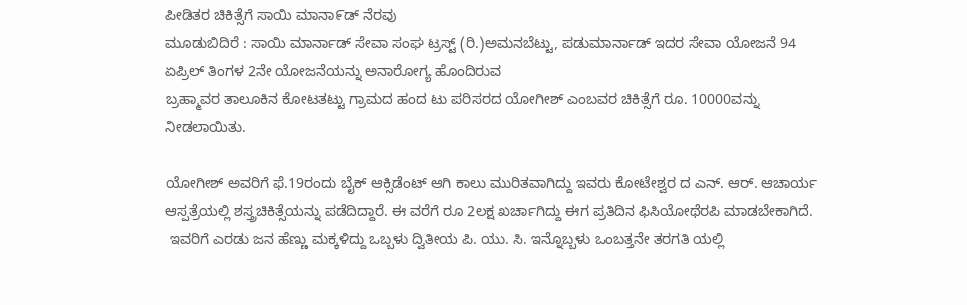ಪೀಡಿತರ ಚಿಕಿತ್ಸೆಗೆ ಸಾಯಿ ಮಾನಾ೯ಡ್ ನೆರವು
ಮೂಡುಬಿದಿರೆ : ಸಾಯಿ ಮಾರ್ನಾಡ್ ಸೇವಾ ಸಂಘ ಟ್ರಸ್ಟ್ (ರಿ.)ಅಮನಬೆಟ್ಟು, ಪಡುಮಾರ್ನಾಡ್ ಇದರ ಸೇವಾ ಯೋಜನೆ 94
ಏಪ್ರಿಲ್ ತಿಂಗಳ 2ನೇ ಯೋಜನೆಯನ್ನು ಅನಾರೋಗ್ಯ ಹೊಂದಿರುವ
ಬ್ರಹ್ಮಾವರ ತಾಲೂಕಿನ ಕೋಟತಟ್ಟು ಗ್ರಾಮದ ಹಂದ ಟು ಪರಿಸರದ ಯೋಗೀಶ್ ಎಂಬವರ ಚಿಕಿತ್ಸೆಗೆ ರೂ. 10000ವನ್ನು ನೀಡಲಾಯಿತು.

ಯೋಗೀಶ್ ಅವರಿಗೆ ಫೆ.19ರಂದು ಬೈಕ್ ಆಕ್ಸಿಡೆಂಟ್ ಆಗಿ ಕಾಲು ಮುರಿತವಾಗಿದ್ದು ಇವರು ಕೋಟೇಶ್ವರ ದ ಎನ್. ಆರ್. ಆಚಾರ್ಯ ಆಸ್ಪತ್ರೆಯಲ್ಲಿ ಶಸ್ತ್ರಚಿಕಿತ್ಸೆಯನ್ನು ಪಡೆದಿದ್ದಾರೆ. ಈ ವರೆಗೆ ರೂ 2ಲಕ್ಷ ಖರ್ಚಾಗಿದ್ದು ಈಗ ಪ್ರತಿದಿನ ಫಿಸಿಯೋಥೆರಪಿ ಮಾಡಬೇಕಾಗಿದೆ.
 ಇವರಿಗೆ ಎರಡು ಜನ ಹೆಣ್ಣು ಮಕ್ಕಳಿದ್ದು ಒಬ್ಬಳು ದ್ವಿತೀಯ ಪಿ. ಯು. ಸಿ. ಇನ್ನೊಬ್ಬಳು ಒಂಬತ್ತನೇ ತರಗತಿ ಯಲ್ಲಿ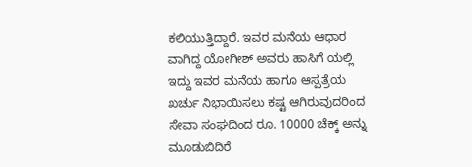ಕಲಿಯುತ್ತಿದ್ದಾರೆ. ಇವರ ಮನೆಯ ಆಧಾರ ವಾಗಿದ್ದ ಯೋಗೀಶ್ ಅವರು ಹಾಸಿಗೆ ಯಲ್ಲಿ ಇದ್ದು ಇವರ ಮನೆಯ ಹಾಗೂ ಆಸ್ಪತ್ರೆಯ ಖರ್ಚು ನಿಭಾಯಿಸಲು ಕಷ್ಟ ಆಗಿರುವುದರಿಂದ ಸೇವಾ ಸಂಘದಿಂದ ರೂ. 10000 ಚೆಕ್ಕ್ ಅನ್ನು ಮೂಡುಬಿದಿರೆ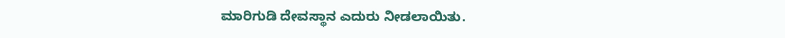ಮಾರಿಗುಡಿ ದೇವಸ್ಥಾನ ಎದುರು ನೀಡಲಾಯಿತು.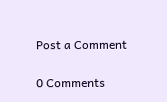Post a Comment

0 Comments